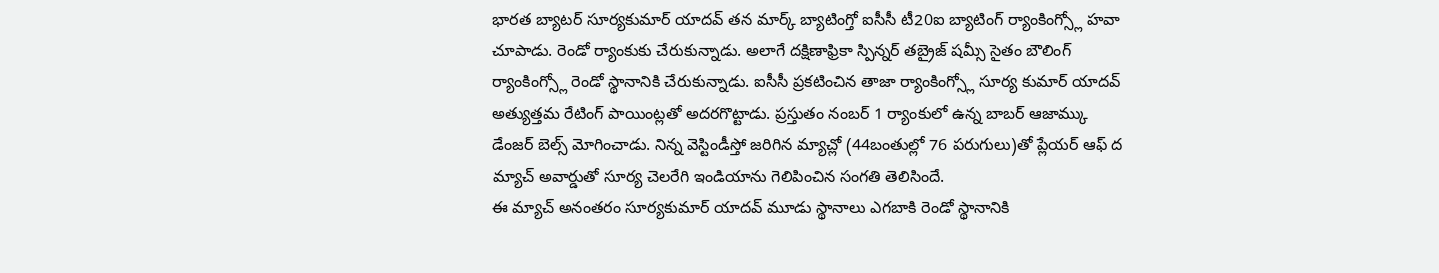భారత బ్యాటర్ సూర్యకుమార్ యాదవ్ తన మార్క్ బ్యాటింగ్తో ఐసీసీ టీ20ఐ బ్యాటింగ్ ర్యాంకింగ్స్లో హవా చూపాడు. రెండో ర్యాంకుకు చేరుకున్నాడు. అలాగే దక్షిణాఫ్రికా స్పిన్నర్ తబ్రైజ్ షమ్సీ సైతం బౌలింగ్ ర్యాంకింగ్స్లో రెండో స్థానానికి చేరుకున్నాడు. ఐసీసీ ప్రకటించిన తాజా ర్యాంకింగ్స్లో సూర్య కుమార్ యాదవ్ అత్యుత్తమ రేటింగ్ పాయింట్లతో అదరగొట్టాడు. ప్రస్తుతం నంబర్ 1 ర్యాంకులో ఉన్న బాబర్ ఆజామ్కు డేంజర్ బెల్స్ మోగించాడు. నిన్న వెస్టిండీస్తో జరిగిన మ్యాచ్లో (44బంతుల్లో 76 పరుగులు)తో ప్లేయర్ ఆఫ్ ద మ్యాచ్ అవార్డుతో సూర్య చెలరేగి ఇండియాను గెలిపించిన సంగతి తెలిసిందే.
ఈ మ్యాచ్ అనంతరం సూర్యకుమార్ యాదవ్ మూడు స్థానాలు ఎగబాకి రెండో స్థానానికి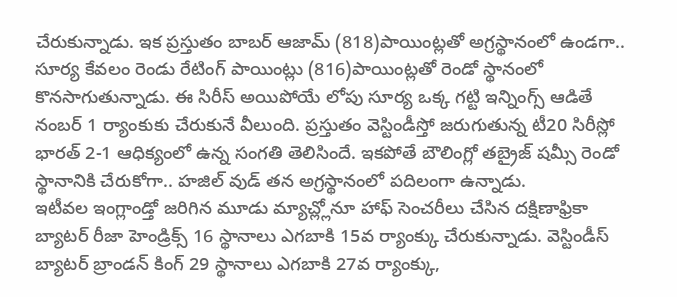చేరుకున్నాడు. ఇక ప్రస్తుతం బాబర్ ఆజామ్ (818)పాయింట్లతో అగ్రస్థానంలో ఉండగా.. సూర్య కేవలం రెండు రేటింగ్ పాయింట్లు (816)పాయింట్లతో రెండో స్థానంలో కొనసాగుతున్నాడు. ఈ సిరీస్ అయిపోయే లోపు సూర్య ఒక్క గట్టి ఇన్నింగ్స్ ఆడితే నంబర్ 1 ర్యాంకుకు చేరుకునే వీలుంది. ప్రస్తుతం వెస్టిండీస్తో జరుగుతున్న టీ20 సిరీస్లో భారత్ 2-1 ఆధిక్యంలో ఉన్న సంగతి తెలిసిందే. ఇకపోతే బౌలింగ్లో తబ్రైజ్ షమ్సీ రెండో స్థానానికి చేరుకోగా.. హజిల్ వుడ్ తన అగ్రస్థానంలో పదిలంగా ఉన్నాడు.
ఇటీవల ఇంగ్లాండ్తో జరిగిన మూడు మ్యాచ్ల్లోనూ హాఫ్ సెంచరీలు చేసిన దక్షిణాఫ్రికా బ్యాటర్ రీజా హెండ్రిక్స్ 16 స్థానాలు ఎగబాకి 15వ ర్యాంక్కు చేరుకున్నాడు. వెస్టిండీస్ బ్యాటర్ బ్రాండన్ కింగ్ 29 స్థానాలు ఎగబాకి 27వ ర్యాంక్కు,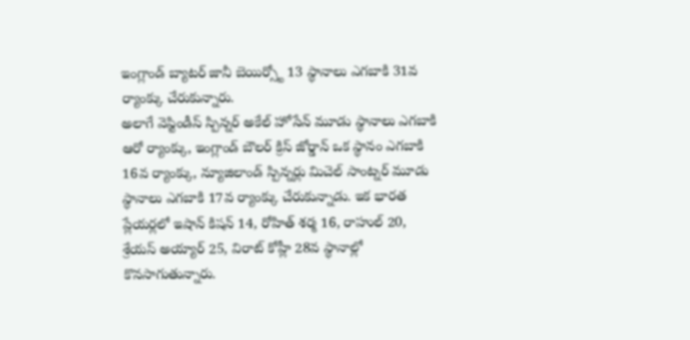ఇంగ్లాండ్ బ్యాటర్ జానీ బెయిర్స్టో 13 స్థానాలు ఎగబాకి 31వ ర్యాంక్కు చేరుకున్నారు.
అలాగే వెస్టిండీస్ స్పిన్నర్ అకేల్ హోసేన్ మూడు స్థానాలు ఎగబాకి ఆరో ర్యాంక్కు, ఇంగ్లాండ్ బౌలర్ క్రిస్ జోర్డాన్ ఒక స్థానం ఎగబాకి 16వ ర్యాంక్కు, న్యూజిలాండ్ స్పిన్నర్లు మిచెల్ సాంట్నర్ మూడు స్థానాలు ఎగబాకి 17వ ర్యాంక్కు చేరుకున్నాడు. ఇక భారత ప్లేయర్లలో ఇషాన్ కిషన్ 14, రోహిత్ శర్మ 16, రాహుల్ 20, శ్రేయస్ అయ్యార్ 25, విరాట్ కోహ్లీ 28వ స్థానాల్లో కొనసాగుతున్నారు.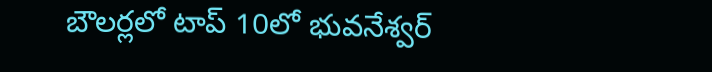బౌలర్లలో టాప్ 10లో భువనేశ్వర్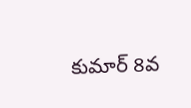కుమార్ 8వ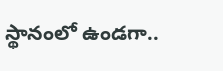స్థానంలో ఉండగా..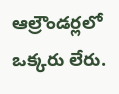ఆల్రౌండర్లలో ఒక్కరు లేరు.